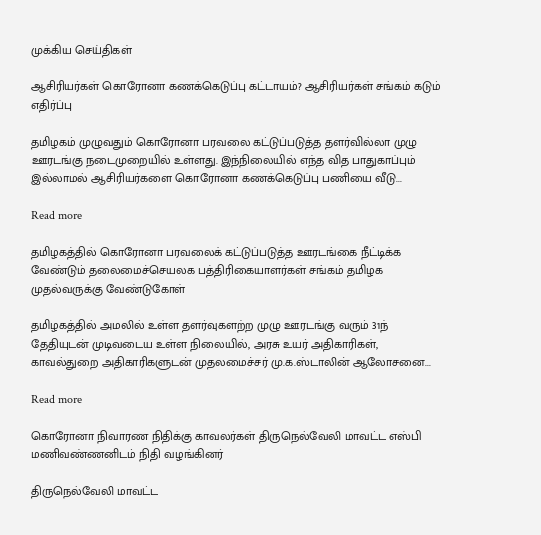முக்கிய செய்திகள்

ஆசிரியர்கள் கொரோனா கணக்கெடுப்பு கட்டாயம்? ஆசிரியர்கள் சங்கம் கடும் எதிர்ப்பு

தமிழகம் முழுவதும் கொரோனா பரவலை கட்டுப்படுத்த தளர்வில்லா முழு ஊரடங்கு நடைமுறையில் உள்ளது. இந்நிலையில் எந்த வித பாதுகாப்பும் இல்லாமல் ஆசிரியர்களை கொரோனா கணக்கெடுப்பு பணியை வீடு...

Read more

தமிழகத்தில் கொரோனா பரவலைக் கட்டுப்படுத்த ஊரடங்கை நீட்டிக்க வேண்டும் தலைமைச்செயலக பத்திரிகையாளர்கள் சங்கம் தமிழக முதல்வருக்கு வேண்டுகோள்

தமிழகத்தில் அமலில் உள்ள தளர்வுகளற்ற முழு ஊரடங்கு வரும் 31ந் தேதியுடன் முடிவடைய உள்ள நிலையில், அரசு உயர் அதிகாரிகள், காவல்துறை அதிகாரிகளுடன் முதலமைச்சர் மு.க.ஸ்டாலின் ஆலோசனை...

Read more

கொரோனா நிவாரண நிதிக்கு காவலர்கள் திருநெல்வேலி மாவட்ட எஸ்பி மணிவண்‌‌‌ணனிடம் நிதி வழங்கினர்

திருநெல்வேலி மாவட்ட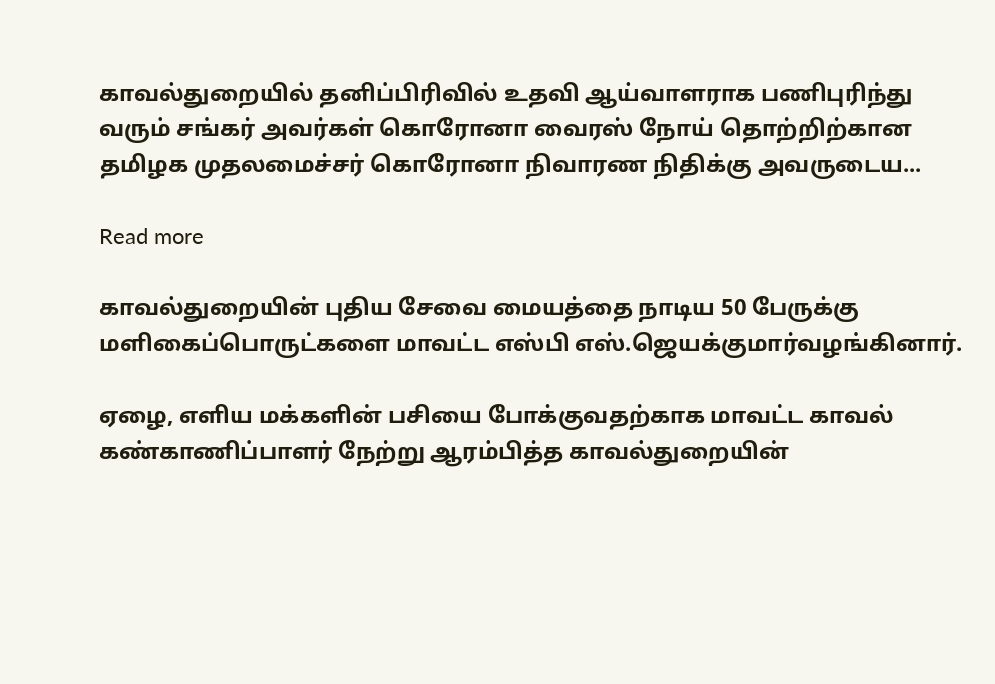காவல்துறையில் தனிப்பிரிவில் உதவி ஆய்வாளராக பணிபுரிந்து வரும் சங்கர் அவர்கள் கொரோனா வைரஸ் நோய் தொற்றிற்கான தமிழக முதலமைச்சர் கொரோனா நிவாரண நிதிக்கு அவருடைய...

Read more

காவல்துறையின் புதிய சேவை மையத்தை நாடிய 50 பேருக்கு மளிகைப்பொருட்களை மாவட்ட எஸ்பி எஸ்‌‌‌.ஜெயக்‌‌‌குமார்‌‌‌வழங்கினார்.

ஏழை, எளிய மக்களின் பசியை போக்குவதற்காக மாவட்ட காவல் கண்காணிப்பாளர் நேற்று ஆரம்பித்த காவல்துறையின்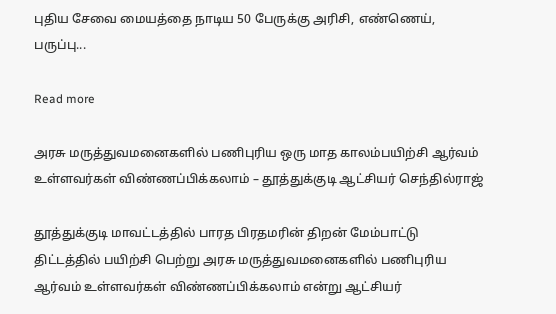புதிய சேவை மையத்தை நாடிய 50 பேருக்கு அரிசி, எண்ணெய், பருப்பு...

Read more

அரசு மருத்துவமனைகளில் பணிபுரிய ஒரு மாத காலம்பயிற்சி ஆர்வம் உள்ளவர்கள் விண்ணப்பிக்கலாம் – தூத்துக்குடி ஆட்சியர் செந்தில்ராஜ்

தூத்துக்குடி மாவட்டத்தில் பாரத பிரதமரின் திறன் மேம்பாட்டு திட்டத்தில் பயிற்சி பெற்று அரசு மருத்துவமனைகளில் பணிபுரிய ஆர்வம் உள்ளவர்கள் விண்ணப்பிக்கலாம் என்று ஆட்சியர்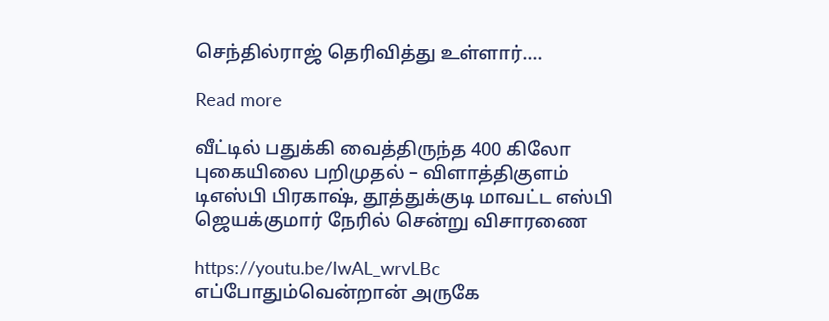செந்தில்ராஜ் தெரிவித்து உள்ளார்....

Read more

வீட்டில் பதுக்கி வைத்திருந்த 400 கிலோ புகையிலை பறிமுதல் – விளாத்திகுளம் டிஎஸ்பி பிரகாஷ், தூத்துக்குடி மாவட்ட எஸ்பி ஜெயக்குமார் நேரில் சென்று விசாரணை

https://youtu.be/IwAL_wrvLBc எப்போதும்வென்றான் அருகே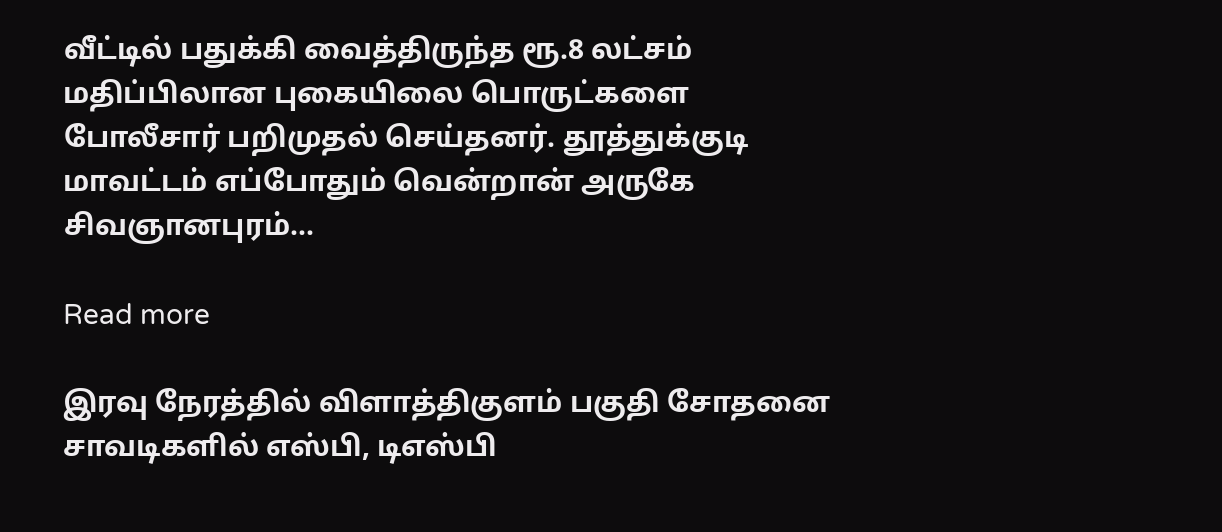வீட்டில் பதுக்கி வைத்திருந்த ரூ.8 லட்சம் மதிப்பிலான புகையிலை பொருட்களை போலீசார் பறிமுதல் செய்தனர். தூத்துக்குடி மாவட்டம் எப்போதும் வென்றான் அருகே சிவஞானபுரம்...

Read more

இரவு நேரத்தில் விளாத்திகுளம் பகுதி சோதனை சாவடிகளில் எஸ்பி, டிஎஸ்பி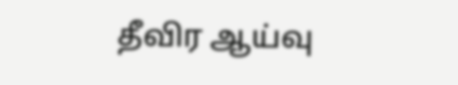தீவிர ஆய்வு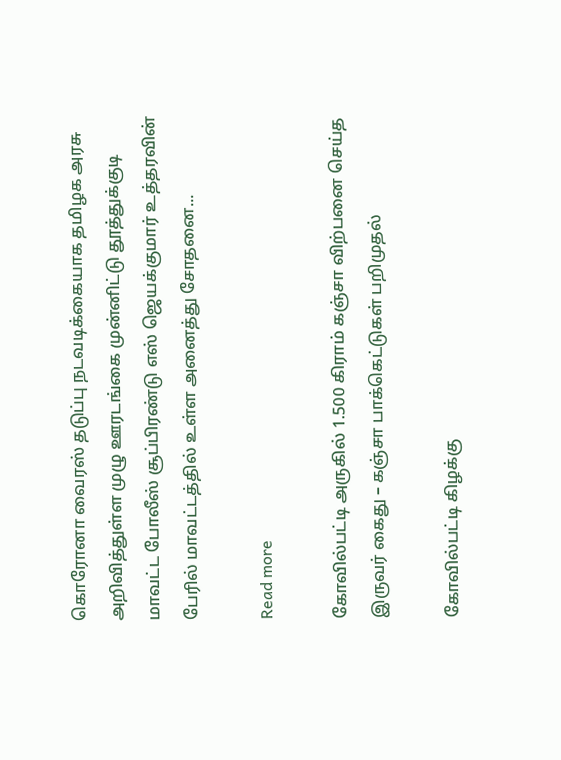கொரோனா வைரஸ் தடுப்பு நடவடிக்கையாக தமிழக அரசு அறிவித்துள்ள முழு ஊரடங்கை முன்னிட்டு தூத்துக்குடி மாவட்‌‌‌ட போலீஸ்‌‌‌ சூப்‌‌‌பிரண்‌‌‌டு எஸ்‌‌‌ ஜெயக்‌‌‌குமார்‌‌‌ உத்தரவின் பேரில் மாவட்டத்தில் உள்ள அனைத்து சோதனை...

Read more

கோவில்பட்டி அருகில் 1.500 கிராம் கஞ்சா விற்பனை செய்த இருவர் கைது – கஞ்சா பாக்கெட்டுகள் பறிமுதல்

கோவில்பட்டி கிழக்கு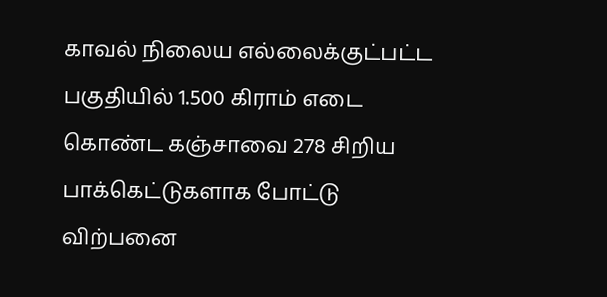காவல் நிலைய எல்லைக்குட்பட்ட பகுதியில் 1.500 கிராம் எடை கொண்ட கஞ்சாவை 278 சிறிய பாக்கெட்டுகளாக போட்டு விற்பனை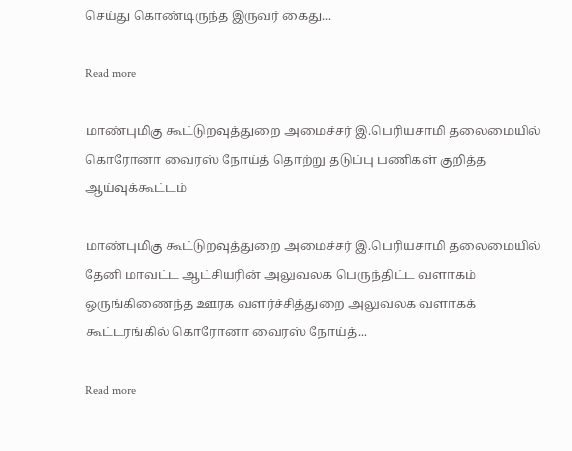செய்து கொண்டிருந்த இருவர் கைது...

Read more

மாண்புமிகு கூட்டுறவுத்துறை அமைச்சர் இ.பெரியசாமி தலைமையில் கொரோனா வைரஸ் நோய்த் தொற்று தடுப்பு பணிகள் குறித்த ஆய்வுக்கூட்டம்

மாண்புமிகு கூட்டுறவுத்துறை அமைச்சர் இ.பெரியசாமி தலைமையில் தேனி மாவட்ட ஆட்சியரின் அலுவலக பெருந்திட்ட வளாகம் ஒருங்கிணைந்த ஊரக வளர்ச்சித்துறை அலுவலக வளாகக் கூட்டரங்கில் கொரோனா வைரஸ் நோய்த்...

Read more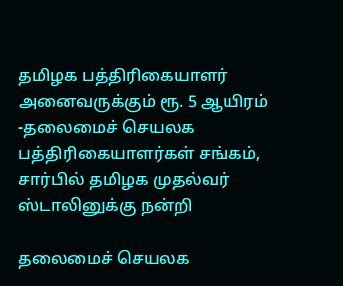தமிழக பத்திரிகையாளர் அனைவருக்கும் ரூ. 5 ஆயிரம் -தலைமைச் செயலக பத்திரிகையாளர்கள் சங்கம், சார்பில் தமிழக முதல்வர் ஸ்டாலினுக்கு நன்றி

தலைமைச் செயலக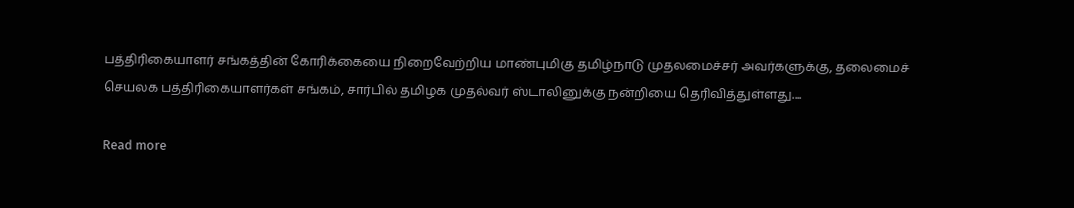பத்திரிகையாளர் சங்கத்தின் கோரிக்கையை நிறைவேற்றிய மாண்புமிகு தமிழ்நாடு முதலமைச்சர் அவர்களுக்கு, தலைமைச் செயலக பத்திரிகையாளர்கள் சங்கம், சார்பில் தமிழக முதல்வர் ஸ்டாலினுக்கு நன்றியை தெரிவித்துள்ளது....

Read more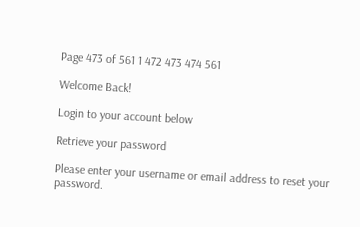Page 473 of 561 1 472 473 474 561

Welcome Back!

Login to your account below

Retrieve your password

Please enter your username or email address to reset your password.